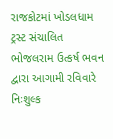રાજકોટમાં ખોડલધામ ટ્રસ્ટ સંચાલિત ભોજલરામ ઉત્કર્ષ ભવન દ્વારા આગામી રવિવારે નિઃશુલ્ક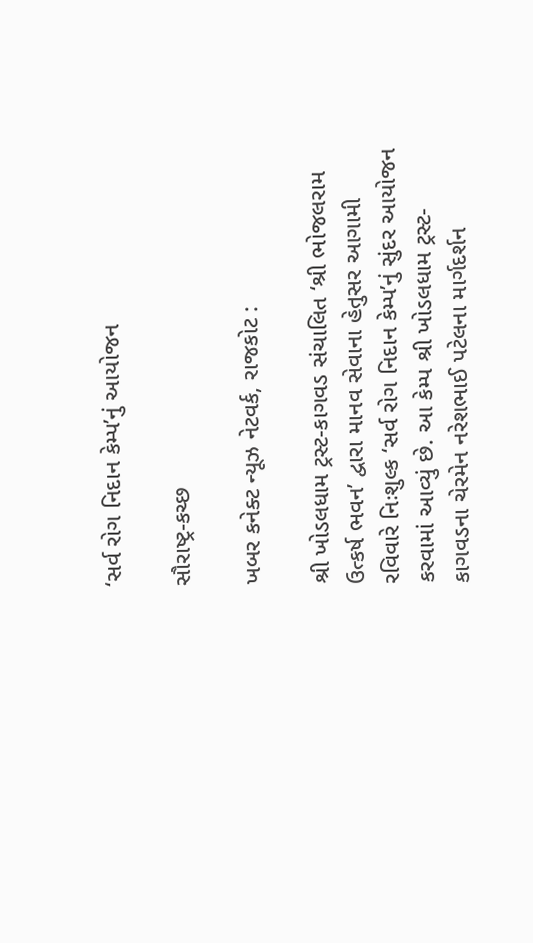‘સર્વ રોગ નિદાન કેમ્પ’નું આયોજન

સૌરાષ્ટ્ર-કચ્છ

ખબર કનેક્ટ ન્યૂઝ નેટવર્ક, રાજકોટ :

શ્રી ખોડલધામ ટ્રસ્ટ-કાગવડ સંચાલિત ‘શ્રી ભોજલરામ ઉત્કર્ષ ભવન’ દ્વારા માનવ સેવાના હેતુસર આગામી રવિવારે નિઃશુલ્ક ‘સર્વ રોગ નિદાન કેમ્પ’નું સુંદર આયોજન કરવામાં આવ્યું છે. આ કેમ્પ શ્રી ખોડલધામ ટ્રસ્ટ-કાગવડના ચેરમેન નરેશભાઈ પટેલના માર્ગદર્શન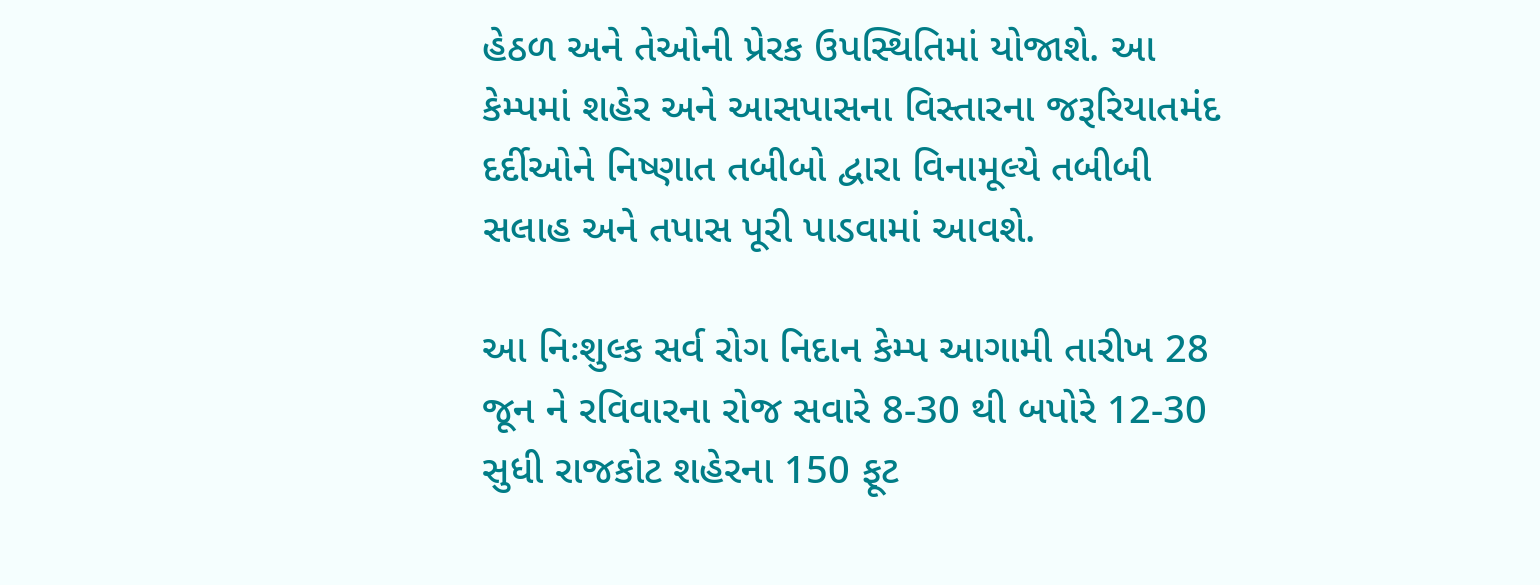હેઠળ અને તેઓની પ્રેરક ઉપસ્થિતિમાં યોજાશે. આ કેમ્પમાં શહેર અને આસપાસના વિસ્તારના જરૂરિયાતમંદ દર્દીઓને નિષ્ણાત તબીબો દ્વારા વિનામૂલ્યે તબીબી સલાહ અને તપાસ પૂરી પાડવામાં આવશે.

આ નિઃશુલ્ક સર્વ રોગ નિદાન કેમ્પ આગામી તારીખ 28 જૂન ને રવિવારના રોજ સવારે 8-30 થી બપોરે 12-30 સુધી રાજકોટ શહેરના 150 ફૂટ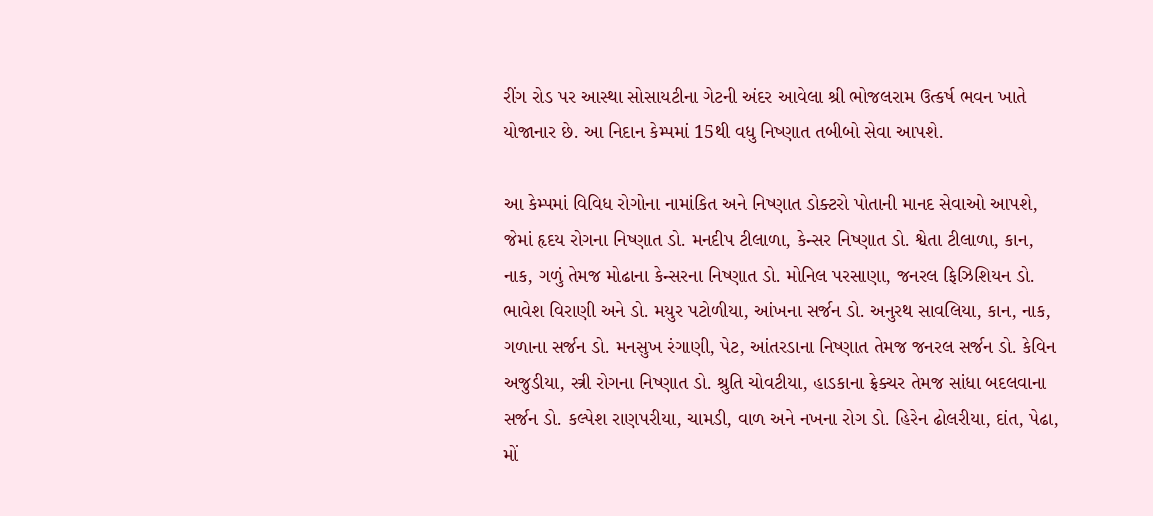રીંગ રોડ પર આસ્થા સોસાયટીના ગેટની અંદર આવેલા શ્રી ભોજલરામ ઉત્કર્ષ ભવન ખાતે યોજાનાર છે. આ નિદાન કેમ્પમાં 15થી વધુ નિષ્ણાત તબીબો સેવા આપશે.

આ કેમ્પમાં વિવિધ રોગોના નામાંકિત અને નિષ્ણાત ડોક્ટરો પોતાની માનદ સેવાઓ આપશે, જેમાં હૃદય રોગના નિષ્ણાત ડો. મનદીપ ટીલાળા, કેન્સર નિષ્ણાત ડો. શ્વેતા ટીલાળા, કાન, નાક, ગળું તેમજ મોઢાના કેન્સરના નિષ્ણાત ડો. મોનિલ પરસાણા, જનરલ ફિઝિશિયન ડો. ભાવેશ વિરાણી અને ડો. મયુર પટોળીયા, આંખના સર્જન ડો. અનુરથ સાવલિયા, કાન, નાક, ગળાના સર્જન ડો. મનસુખ રંગાણી, પેટ, આંતરડાના નિષ્ણાત તેમજ જનરલ સર્જન ડો. કેવિન અજુડીયા, સ્ત્રી રોગના નિષ્ણાત ડો. શ્રુતિ ચોવટીયા, હાડકાના ફ્રેક્ચર તેમજ સાંધા બદલવાના સર્જન ડો. કલ્પેશ રાણપરીયા, ચામડી, વાળ અને નખના રોગ ડો. હિરેન ઢોલરીયા, દાંત, પેઢા, મોં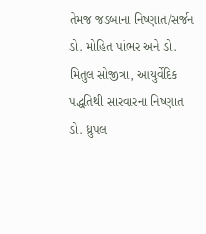તેમજ જડબાના નિષ્ણાત/સર્જન ડો. મોહિત પાંભર અને ડો. મિતુલ સોજીત્રા, આયુર્વેદિક પદ્ધતિથી સારવારના નિષ્ણાત ડો. ધ્રુપલ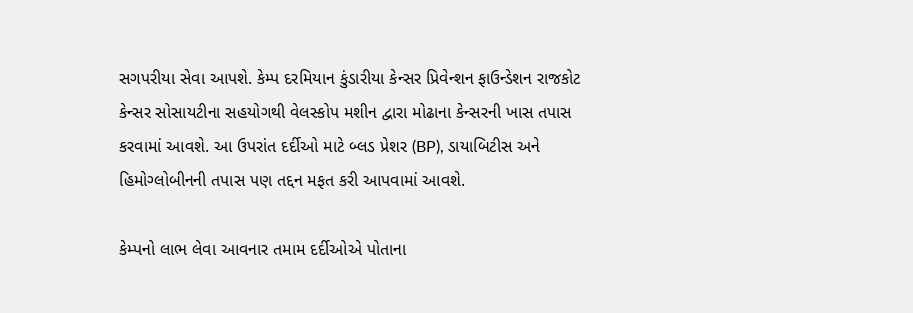સગપરીયા સેવા આપશે. કેમ્પ દરમિયાન કુંડારીયા કેન્સર પ્રિવેન્શન ફાઉન્ડેશન રાજકોટ કેન્સર સોસાયટીના સહયોગથી વેલસ્કોપ મશીન દ્વારા મોઢાના કેન્સરની ખાસ તપાસ કરવામાં આવશે. આ ઉપરાંત દર્દીઓ માટે બ્લડ પ્રેશર (BP), ડાયાબિટીસ અને હિમોગ્લોબીનની તપાસ પણ તદ્દન મફત કરી આપવામાં આવશે.

કેમ્પનો લાભ લેવા આવનાર તમામ દર્દીઓએ પોતાના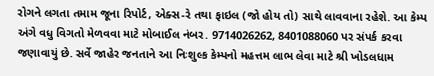રોગને લગતા તમામ જૂના રિપોર્ટ, એક્સ-રે તથા ફાઇલ (જો હોય તો) સાથે લાવવાના રહેશે. આ કેમ્પ અંગે વધુ વિગતો મેળવવા માટે મોબાઈલ નંબર. 9714026262, 8401088060 પર સંપર્ક કરવા જણાવાયું છે. સર્વે જાહેર જનતાને આ નિઃશુલ્ક કેમ્પનો મહત્તમ લાભ લેવા માટે શ્રી ખોડલધામ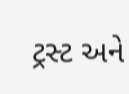ટ્રસ્ટ અને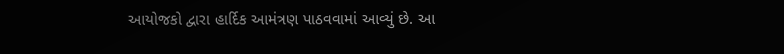આયોજકો દ્વારા હાર્દિક આમંત્રણ પાઠવવામાં આવ્યું છે. આ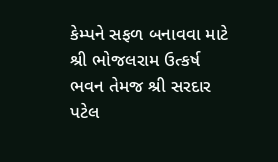કેમ્પને સફળ બનાવવા માટે શ્રી ભોજલરામ ઉત્કર્ષ ભવન તેમજ શ્રી સરદાર પટેલ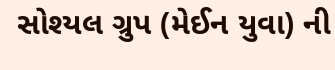સોશ્યલ ગ્રુપ (મેઈન યુવા) ની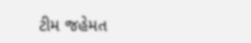ટીમ જહેમત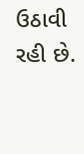ઉઠાવી રહી છે.